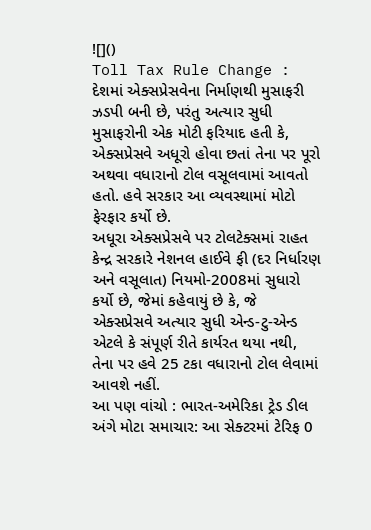![]()
Toll Tax Rule Change : દેશમાં એક્સપ્રેસવેના નિર્માણથી મુસાફરી ઝડપી બની છે, પરંતુ અત્યાર સુધી મુસાફરોની એક મોટી ફરિયાદ હતી કે, એક્સપ્રેસવે અધૂરો હોવા છતાં તેના પર પૂરો અથવા વધારાનો ટોલ વસૂલવામાં આવતો હતો. હવે સરકાર આ વ્યવસ્થામાં મોટો ફેરફાર કર્યો છે.
અધૂરા એક્સપ્રેસવે પર ટોલટેક્સમાં રાહત
કેન્દ્ર સરકારે નેશનલ હાઈવે ફી (દર નિર્ધારણ અને વસૂલાત) નિયમો-2008માં સુધારો કર્યો છે, જેમાં કહેવાયું છે કે, જે એક્સપ્રેસવે અત્યાર સુધી એન્ડ-ટુ-એન્ડ એટલે કે સંપૂર્ણ રીતે કાર્યરત થયા નથી, તેના પર હવે 25 ટકા વધારાનો ટોલ લેવામાં આવશે નહીં.
આ પણ વાંચો : ભારત-અમેરિકા ટ્રેડ ડીલ અંગે મોટા સમાચાર: આ સેક્ટરમાં ટેરિફ 0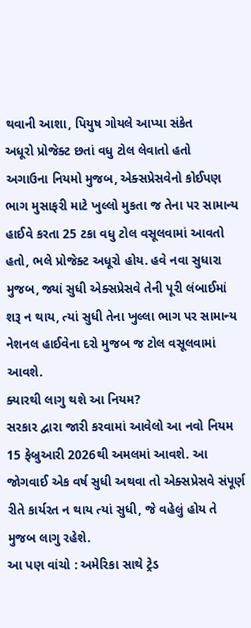થવાની આશા, પિયુષ ગોયલે આપ્યા સંકેત
અધૂરો પ્રોજેક્ટ છતાં વધુ ટોલ લેવાતો હતો
અગાઉના નિયમો મુજબ, એક્સપ્રેસવેનો કોઈપણ ભાગ મુસાફરી માટે ખુલ્લો મુકતા જ તેના પર સામાન્ય હાઈવે કરતા 25 ટકા વધુ ટોલ વસૂલવામાં આવતો હતો, ભલે પ્રોજેક્ટ અધૂરો હોય. હવે નવા સુધારા મુજબ, જ્યાં સુધી એક્સપ્રેસવે તેની પૂરી લંબાઈમાં શરૂ ન થાય, ત્યાં સુધી તેના ખુલ્લા ભાગ પર સામાન્ય નેશનલ હાઈવેના દરો મુજબ જ ટોલ વસૂલવામાં આવશે.
ક્યારથી લાગુ થશે આ નિયમ?
સરકાર દ્વારા જારી કરવામાં આવેલો આ નવો નિયમ 15 ફેબ્રુઆરી 2026થી અમલમાં આવશે. આ જોગવાઈ એક વર્ષ સુધી અથવા તો એક્સપ્રેસવે સંપૂર્ણ રીતે કાર્યરત ન થાય ત્યાં સુધી, જે વહેલું હોય તે મુજબ લાગુ રહેશે.
આ પણ વાંચો : અમેરિકા સાથે ટ્રેડ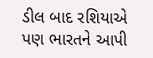ડીલ બાદ રશિયાએ પણ ભારતને આપી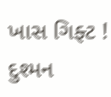ખાસ ગિફ્ટ ! દુશ્મન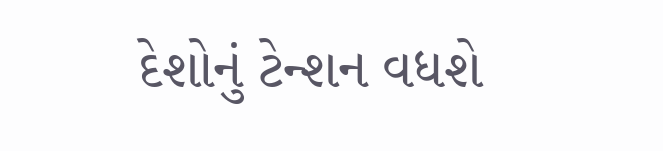દેશોનું ટેન્શન વધશે